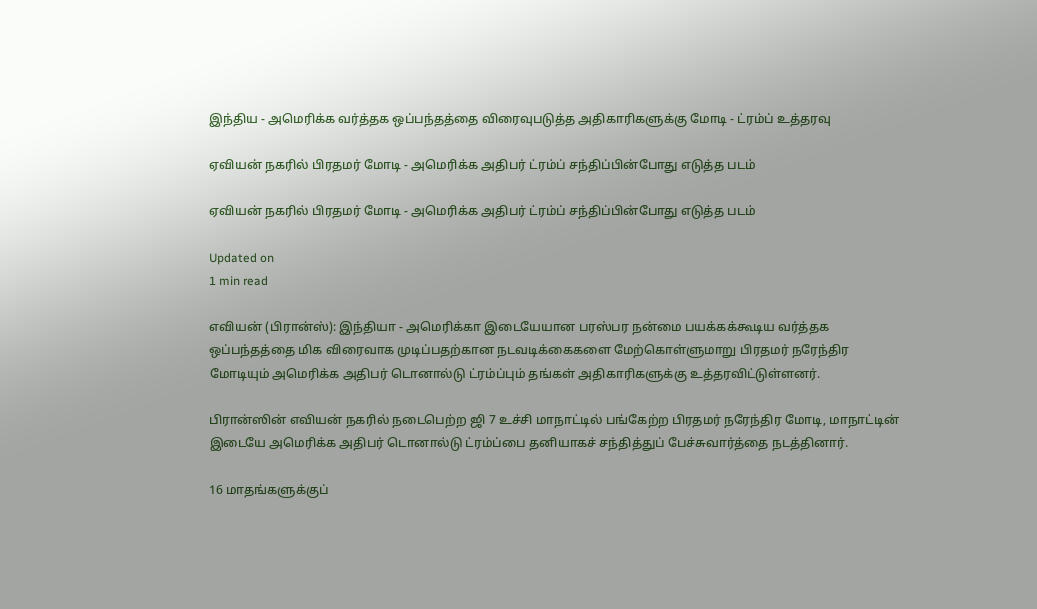இந்திய - அமெரிக்க வர்த்தக ஒப்பந்தத்தை விரைவுபடுத்த அதிகாரிகளுக்கு மோடி - ட்ரம்ப் உத்தரவு

ஏவியன் நகரில் பிரதமர் மோடி - அமெரிக்க அதிபர் ட்ரம்ப் சந்திப்பின்போது எடுத்த படம்

ஏவியன் நகரில் பிரதமர் மோடி - அமெரிக்க அதிபர் ட்ரம்ப் சந்திப்பின்போது எடுத்த படம்

Updated on
1 min read

எவியன் (பிரான்ஸ்): இந்தியா - அமெரிக்கா இடையேயான பரஸ்பர நன்மை பயக்கக்கூடிய வர்த்தக ஒப்பந்தத்தை மிக விரைவாக முடிப்பதற்கான நடவடிக்கைகளை மேற்கொள்ளுமாறு பிரதமர் நரேந்திர மோடியும் அமெரிக்க அதிபர் டொனால்டு ட்ரம்ப்பும் தங்கள் அதிகாரிகளுக்கு உத்தரவிட்டுள்ளனர்.

பிரான்ஸின் எவியன் நகரில் நடைபெற்ற ஜி 7 உச்சி மாநாட்டில் பங்கேற்ற பிரதமர் நரேந்திர மோடி, மாநாட்டின் இடையே அமெரிக்க அதிபர் டொனால்டு ட்ரம்ப்பை தனியாகச் சந்தித்துப் பேச்சுவார்த்தை நடத்தினார்.

16 மாதங்களுக்குப்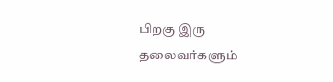பிறகு இரு தலைவர்களும்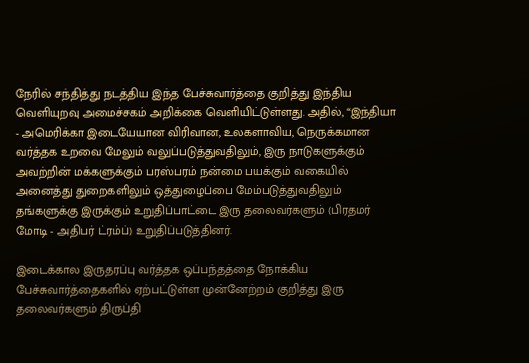நேரில் சந்தித்து நடத்திய இந்த பேச்சுவார்த்தை குறித்து இந்திய வெளியுறவு அமைச்சகம் அறிக்கை வெளியிட்டுள்ளது. அதில், “இந்தியா - அமெரிக்கா இடையேயான விரிவான, உலகளாவிய, நெருக்கமான வர்த்தக உறவை மேலும் வலுப்படுத்துவதிலும், இரு நாடுகளுக்கும் அவற்றின் மக்களுக்கும் பரஸ்பரம் நன்மை பயக்கும் வகையில் அனைத்து துறைகளிலும் ஒத்துழைப்பை மேம்படுத்துவதிலும் தங்களுக்கு இருக்கும் உறுதிப்பாட்டை இரு தலைவர்களும் (பிரதமர் மோடி - அதிபர் ட்ரம்ப்) உறுதிப்படுத்தினர்.

இடைக்கால இருதரப்பு வர்த்தக ஒப்பந்தத்தை நோக்கிய பேச்சுவார்த்தைகளில் ஏற்பட்டுள்ள முன்னேற்றம் குறித்து இரு தலைவர்களும் திருப்தி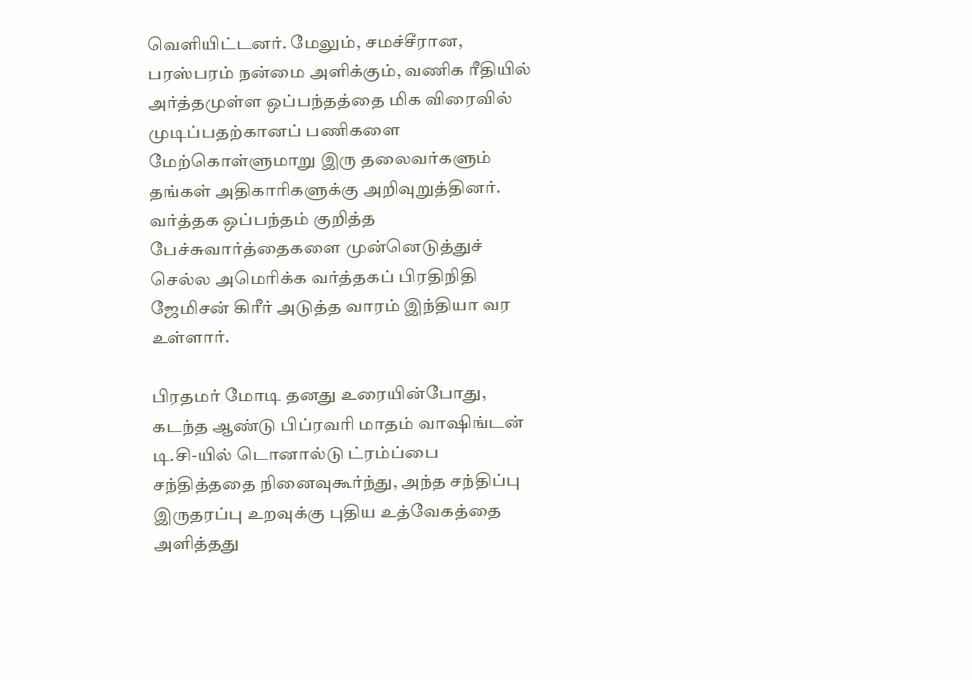வெளியிட்டனர். மேலும், சமச்சீரான, பரஸ்பரம் நன்மை அளிக்கும், வணிக ரீதியில் அர்த்தமுள்ள ஒப்பந்தத்தை மிக விரைவில் முடிப்பதற்கானப் பணிகளை மேற்கொள்ளுமாறு இரு தலைவர்களும் தங்கள் அதிகாரிகளுக்கு அறிவுறுத்தினர். வர்த்தக ஒப்பந்தம் குறித்த பேச்சுவார்த்தைகளை முன்னெடுத்துச் செல்ல அமெரிக்க வர்த்தகப் பிரதிநிதி ஜேமிசன் கிரீர் அடுத்த வாரம் இந்தியா வர உள்ளார்.

பிரதமர் மோடி தனது உரையின்போது, கடந்த ஆண்டு பிப்ரவரி மாதம் வாஷிங்டன் டி.சி-யில் டொனால்டு ட்ரம்ப்பை சந்தித்ததை நினைவுகூர்ந்து, அந்த சந்திப்பு இருதரப்பு உறவுக்கு புதிய உத்வேகத்தை அளித்தது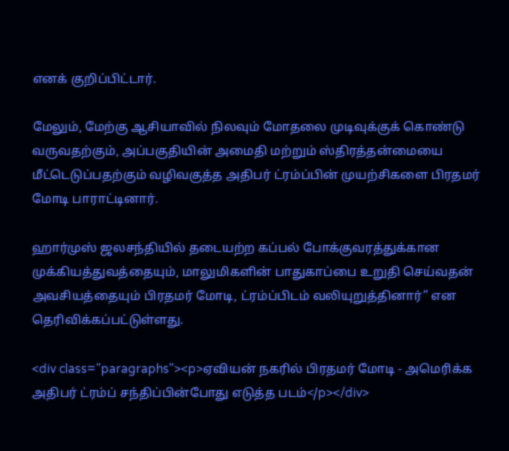எனக் குறிப்பிட்டார்.

மேலும், மேற்கு ஆசியாவில் நிலவும் மோதலை முடிவுக்குக் கொண்டு வருவதற்கும், அப்பகுதியின் அமைதி மற்றும் ஸ்திரத்தன்மையை மீட்டெடுப்பதற்கும் வழிவகுத்த அதிபர் ட்ரம்ப்பின் முயற்சிகளை பிரதமர் மோடி பாராட்டினார்.

ஹார்முஸ் ஜலசந்தியில் தடையற்ற கப்பல் போக்குவரத்துக்கான முக்கியத்துவத்தையும், மாலுமிகளின் பாதுகாப்பை உறுதி செய்வதன் அவசியத்தையும் பிரதமர் மோடி, ட்ரம்ப்பிடம் வலியுறுத்தினார்” என தெரிவிக்கப்பட்டுள்ளது.

<div class="paragraphs"><p>ஏவியன் நகரில் பிரதமர் மோடி - அமெரிக்க அதிபர் ட்ரம்ப் சந்திப்பின்போது எடுத்த படம்</p></div>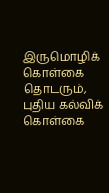இருமொழிக் கொள்கை தொடரும், புதிய கல்விக் கொள்கை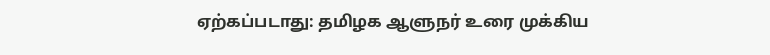ஏற்கப்படாது: தமிழக ஆளுநர் உரை முக்கிய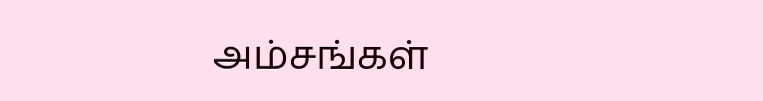அம்சங்கள்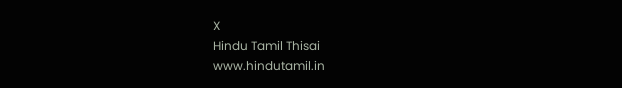X
Hindu Tamil Thisai
www.hindutamil.in